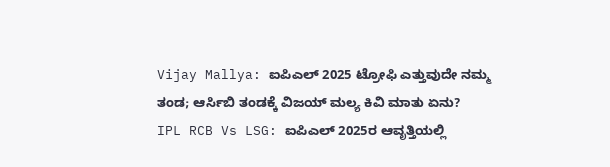Vijay Mallya: ಐಪಿಎಲ್ 2025 ಟ್ರೋಫಿ ಎತ್ತುವುದೇ ನಮ್ಮ ತಂಡ; ಆರ್ಸಿಬಿ ತಂಡಕ್ಕೆ ವಿಜಯ್ ಮಲ್ಯ ಕಿವಿ ಮಾತು ಏನು?
IPL RCB Vs LSG: ಐಪಿಎಲ್ 2025ರ ಆವೃತ್ತಿಯಲ್ಲಿ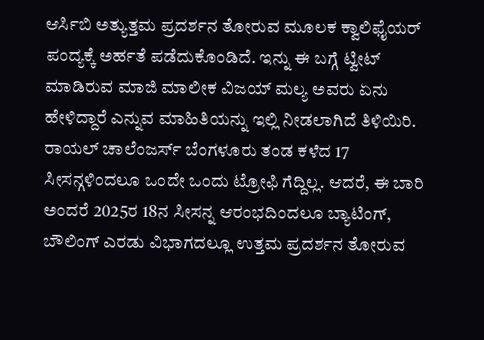ಆರ್ಸಿಬಿ ಅತ್ಯುತ್ತಮ ಪ್ರದರ್ಶನ ತೋರುವ ಮೂಲಕ ಕ್ವಾಲಿಫೈಯರ್ ಪಂದ್ಯಕ್ಕೆ ಅರ್ಹತೆ ಪಡೆದುಕೊಂಡಿದೆ. ಇನ್ನು ಈ ಬಗ್ಗೆ ಟ್ವೀಟ್ ಮಾಡಿರುವ ಮಾಜಿ ಮಾಲೀಕ ವಿಜಯ್ ಮಲ್ಯ ಅವರು ಏನು ಹೇಳಿದ್ದಾರೆ ಎನ್ನುವ ಮಾಹಿತಿಯನ್ನು ಇಲ್ಲಿ ನೀಡಲಾಗಿದೆ ತಿಳಿಯಿರಿ.
ರಾಯಲ್ ಚಾಲೆಂಜರ್ಸ್ ಬೆಂಗಳೂರು ತಂಡ ಕಳೆದ 17 ಸೀಸನ್ಗಳಿಂದಲೂ ಒಂದೇ ಒಂದು ಟ್ರೋಫಿ ಗೆದ್ದಿಲ್ಲ. ಆದರೆ, ಈ ಬಾರಿ ಅಂದರೆ 2025ರ 18ನ ಸೀಸನ್ನ ಆರಂಭದಿಂದಲೂ ಬ್ಯಾಟಿಂಗ್, ಬೌಲಿಂಗ್ ಎರಡು ವಿಭಾಗದಲ್ಲೂ ಉತ್ತಮ ಪ್ರದರ್ಶನ ತೋರುವ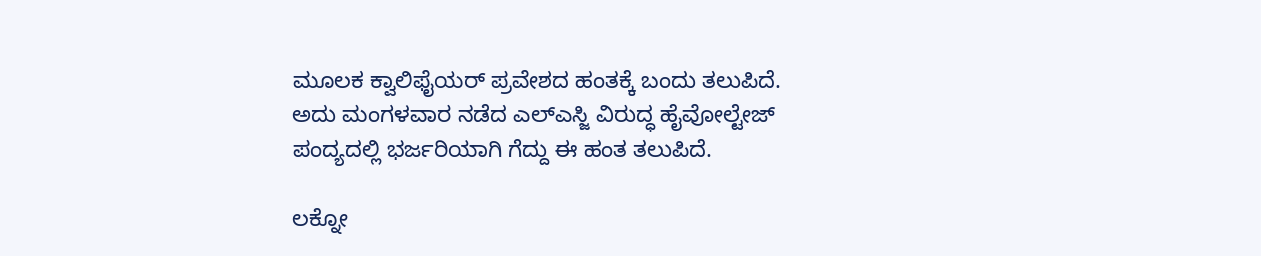ಮೂಲಕ ಕ್ವಾಲಿಫೈಯರ್ ಪ್ರವೇಶದ ಹಂತಕ್ಕೆ ಬಂದು ತಲುಪಿದೆ. ಅದು ಮಂಗಳವಾರ ನಡೆದ ಎಲ್ಎಸ್ಜಿ ವಿರುದ್ಧ ಹೈವೋಲ್ಟೇಜ್ ಪಂದ್ಯದಲ್ಲಿ ಭರ್ಜರಿಯಾಗಿ ಗೆದ್ದು ಈ ಹಂತ ತಲುಪಿದೆ.

ಲಕ್ನೋ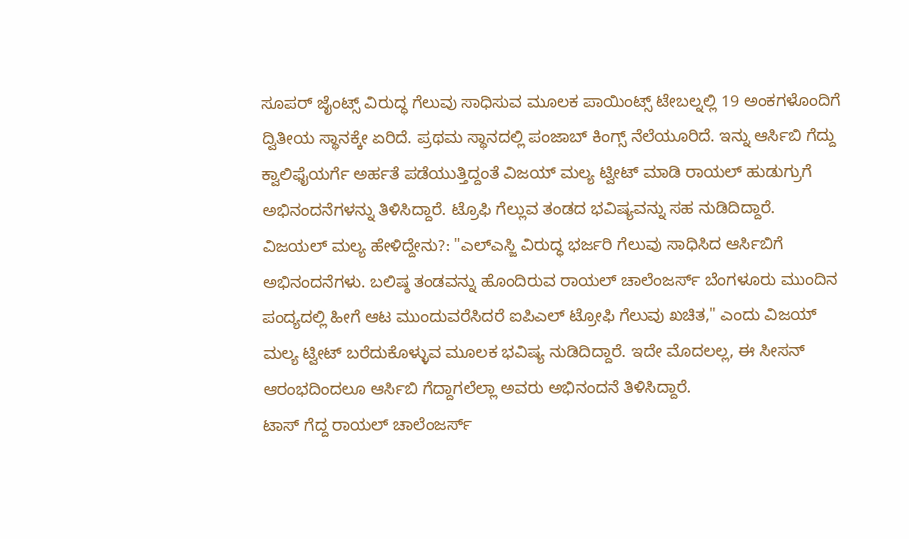ಸೂಪರ್ ಜೈಂಟ್ಸ್ ವಿರುದ್ಧ ಗೆಲುವು ಸಾಧಿಸುವ ಮೂಲಕ ಪಾಯಿಂಟ್ಸ್ ಟೇಬಲ್ನಲ್ಲಿ 19 ಅಂಕಗಳೊಂದಿಗೆ ದ್ವಿತೀಯ ಸ್ಥಾನಕ್ಕೇ ಏರಿದೆ. ಪ್ರಥಮ ಸ್ಥಾನದಲ್ಲಿ ಪಂಜಾಬ್ ಕಿಂಗ್ಸ್ ನೆಲೆಯೂರಿದೆ. ಇನ್ನು ಆರ್ಸಿಬಿ ಗೆದ್ದು ಕ್ವಾಲಿಫೈಯರ್ಗೆ ಅರ್ಹತೆ ಪಡೆಯುತ್ತಿದ್ದಂತೆ ವಿಜಯ್ ಮಲ್ಯ ಟ್ವೀಟ್ ಮಾಡಿ ರಾಯಲ್ ಹುಡುಗ್ರುಗೆ ಅಭಿನಂದನೆಗಳನ್ನು ತಿಳಿಸಿದ್ದಾರೆ. ಟ್ರೊಫಿ ಗೆಲ್ಲುವ ತಂಡದ ಭವಿಷ್ಯವನ್ನು ಸಹ ನುಡಿದಿದ್ದಾರೆ.
ವಿಜಯಲ್ ಮಲ್ಯ ಹೇಳಿದ್ದೇನು?: "ಎಲ್ಎಸ್ಜಿ ವಿರುದ್ಧ ಭರ್ಜರಿ ಗೆಲುವು ಸಾಧಿಸಿದ ಆರ್ಸಿಬಿಗೆ ಅಭಿನಂದನೆಗಳು. ಬಲಿಷ್ಠ ತಂಡವನ್ನು ಹೊಂದಿರುವ ರಾಯಲ್ ಚಾಲೆಂಜರ್ಸ್ ಬೆಂಗಳೂರು ಮುಂದಿನ ಪಂದ್ಯದಲ್ಲಿ ಹೀಗೆ ಆಟ ಮುಂದುವರೆಸಿದರೆ ಐಪಿಎಲ್ ಟ್ರೋಫಿ ಗೆಲುವು ಖಚಿತ," ಎಂದು ವಿಜಯ್ ಮಲ್ಯ ಟ್ವೀಟ್ ಬರೆದುಕೊಳ್ಳುವ ಮೂಲಕ ಭವಿಷ್ಯ ನುಡಿದಿದ್ದಾರೆ. ಇದೇ ಮೊದಲಲ್ಲ, ಈ ಸೀಸನ್ ಆರಂಭದಿಂದಲೂ ಆರ್ಸಿಬಿ ಗೆದ್ದಾಗಲೆಲ್ಲಾ ಅವರು ಅಭಿನಂದನೆ ತಿಳಿಸಿದ್ದಾರೆ.
ಟಾಸ್ ಗೆದ್ದ ರಾಯಲ್ ಚಾಲೆಂಜರ್ಸ್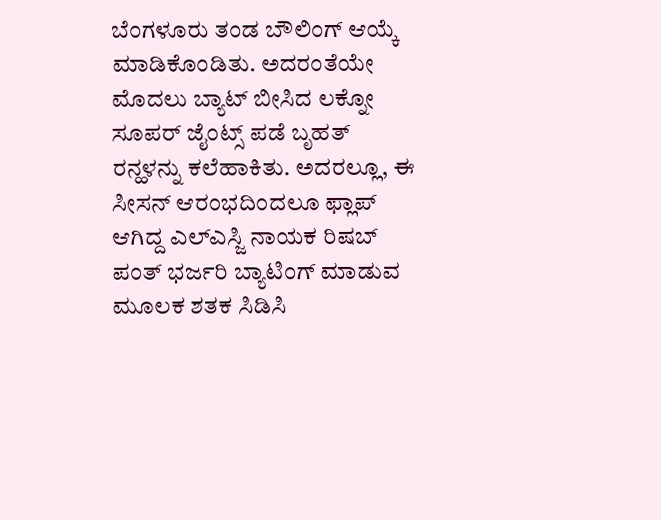ಬೆಂಗಳೂರು ತಂಡ ಬೌಲಿಂಗ್ ಆಯ್ಕೆ ಮಾಡಿಕೊಂಡಿತು. ಅದರಂತೆಯೇ ಮೊದಲು ಬ್ಯಾಟ್ ಬೀಸಿದ ಲಕ್ನೋ ಸೂಪರ್ ಜೈಂಟ್ಸ್ ಪಡೆ ಬೃಹತ್ ರನ್ಹಳನ್ನು ಕಲೆಹಾಕಿತು. ಅದರಲ್ಲೂ, ಈ ಸೀಸನ್ ಆರಂಭದಿಂದಲೂ ಫ್ಲಾಪ್ ಆಗಿದ್ದ ಎಲ್ಎಸ್ಜಿ ನಾಯಕ ರಿಷಬ್ ಪಂತ್ ಭರ್ಜರಿ ಬ್ಯಾಟಿಂಗ್ ಮಾಡುವ ಮೂಲಕ ಶತಕ ಸಿಡಿಸಿ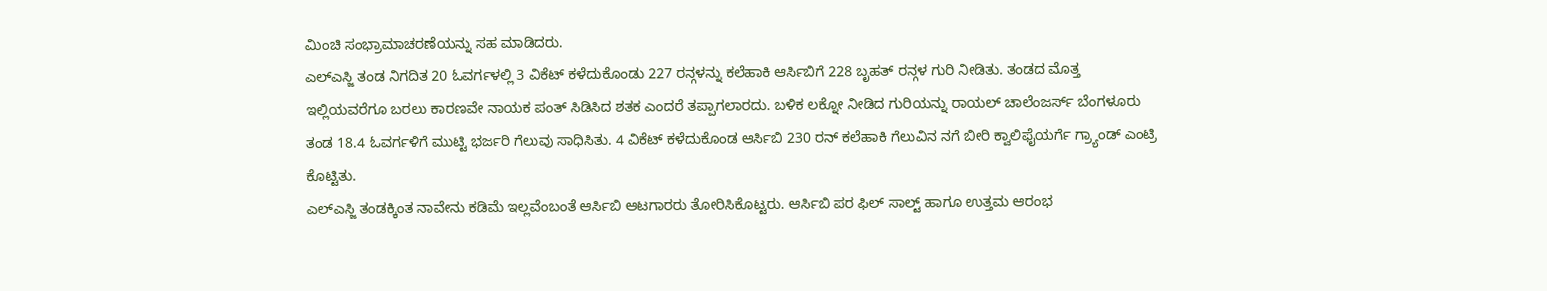ಮಿಂಚಿ ಸಂಭ್ರಾಮಾಚರಣೆಯನ್ನು ಸಹ ಮಾಡಿದರು.
ಎಲ್ಎಸ್ಜಿ ತಂಡ ನಿಗದಿತ 20 ಓವರ್ಗಳಲ್ಲಿ 3 ವಿಕೆಟ್ ಕಳೆದುಕೊಂಡು 227 ರನ್ಗಳನ್ನು ಕಲೆಹಾಕಿ ಆರ್ಸಿಬಿಗೆ 228 ಬೃಹತ್ ರನ್ಗಳ ಗುರಿ ನೀಡಿತು. ತಂಡದ ಮೊತ್ತ ಇಲ್ಲಿಯವರೆಗೂ ಬರಲು ಕಾರಣವೇ ನಾಯಕ ಪಂತ್ ಸಿಡಿಸಿದ ಶತಕ ಎಂದರೆ ತಪ್ಪಾಗಲಾರದು. ಬಳಿಕ ಲಕ್ನೋ ನೀಡಿದ ಗುರಿಯನ್ನು ರಾಯಲ್ ಚಾಲೆಂಜರ್ಸ್ ಬೆಂಗಳೂರು ತಂಡ 18.4 ಓವರ್ಗಳಿಗೆ ಮುಟ್ಟಿ ಭರ್ಜರಿ ಗೆಲುವು ಸಾಧಿಸಿತು. 4 ವಿಕೆಟ್ ಕಳೆದುಕೊಂಡ ಆರ್ಸಿಬಿ 230 ರನ್ ಕಲೆಹಾಕಿ ಗೆಲುವಿನ ನಗೆ ಬೀರಿ ಕ್ವಾಲಿಫೈಯರ್ಗೆ ಗ್ರ್ಯಾಂಡ್ ಎಂಟ್ರಿ ಕೊಟ್ಟಿತು.
ಎಲ್ಎಸ್ಜಿ ತಂಡಕ್ಕಿಂತ ನಾವೇನು ಕಡಿಮೆ ಇಲ್ಲವೆಂಬಂತೆ ಆರ್ಸಿಬಿ ಆಟಗಾರರು ತೋರಿಸಿಕೊಟ್ಟರು. ಆರ್ಸಿಬಿ ಪರ ಫಿಲ್ ಸಾಲ್ಟ್ ಹಾಗೂ ಉತ್ತಮ ಆರಂಭ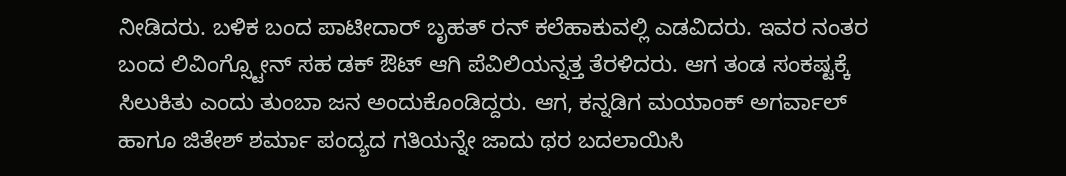ನೀಡಿದರು. ಬಳಿಕ ಬಂದ ಪಾಟೀದಾರ್ ಬೃಹತ್ ರನ್ ಕಲೆಹಾಕುವಲ್ಲಿ ಎಡವಿದರು. ಇವರ ನಂತರ ಬಂದ ಲಿವಿಂಗ್ಸ್ಟೋನ್ ಸಹ ಡಕ್ ಔಟ್ ಆಗಿ ಪೆವಿಲಿಯನ್ನತ್ತ ತೆರಳಿದರು. ಆಗ ತಂಡ ಸಂಕಷ್ಟಕ್ಕೆ ಸಿಲುಕಿತು ಎಂದು ತುಂಬಾ ಜನ ಅಂದುಕೊಂಡಿದ್ದರು. ಆಗ, ಕನ್ನಡಿಗ ಮಯಾಂಕ್ ಅಗರ್ವಾಲ್ ಹಾಗೂ ಜಿತೇಶ್ ಶರ್ಮಾ ಪಂದ್ಯದ ಗತಿಯನ್ನೇ ಜಾದು ಥರ ಬದಲಾಯಿಸಿ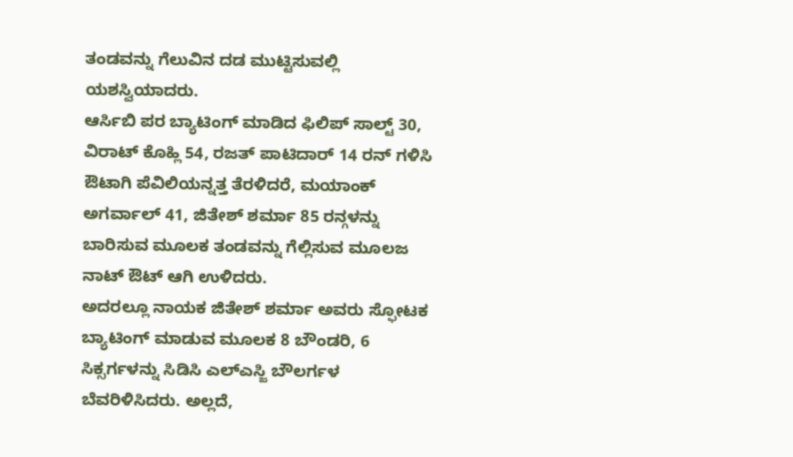ತಂಡವನ್ನು ಗೆಲುವಿನ ದಡ ಮುಟ್ಟಿಸುವಲ್ಲಿ ಯಶಸ್ವಿಯಾದರು.
ಆರ್ಸಿಬಿ ಪರ ಬ್ಯಾಟಿಂಗ್ ಮಾಡಿದ ಫಿಲಿಪ್ ಸಾಲ್ಟ್ 30, ವಿರಾಟ್ ಕೊಹ್ಲಿ 54, ರಜತ್ ಪಾಟಿದಾರ್ 14 ರನ್ ಗಳಿಸಿ ಔಟಾಗಿ ಪೆವಿಲಿಯನ್ನತ್ತ ತೆರಳಿದರೆ, ಮಯಾಂಕ್ ಅಗರ್ವಾಲ್ 41, ಜಿತೇಶ್ ಶರ್ಮಾ 85 ರನ್ಗಳನ್ನು ಬಾರಿಸುವ ಮೂಲಕ ತಂಡವನ್ನು ಗೆಲ್ಲಿಸುವ ಮೂಲಜ ನಾಟ್ ಔಟ್ ಆಗಿ ಉಳಿದರು.
ಅದರಲ್ಲೂ ನಾಯಕ ಜಿತೇಶ್ ಶರ್ಮಾ ಅವರು ಸ್ಫೋಟಕ ಬ್ಯಾಟಿಂಗ್ ಮಾಡುವ ಮೂಲಕ 8 ಬೌಂಡರಿ, 6 ಸಿಕ್ಸರ್ಗಳನ್ನು ಸಿಡಿಸಿ ಎಲ್ಎಸ್ಜಿ ಬೌಲರ್ಗಳ ಬೆವರಿಳಿಸಿದರು. ಅಲ್ಲದೆ,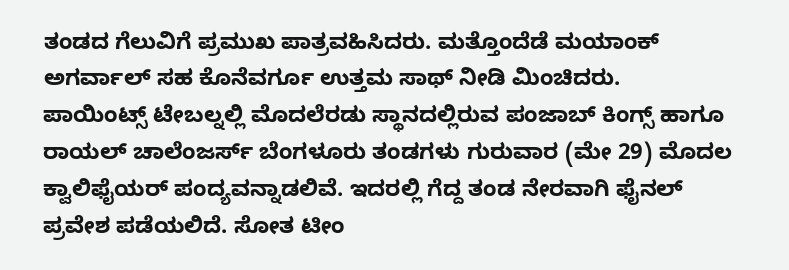ತಂಡದ ಗೆಲುವಿಗೆ ಪ್ರಮುಖ ಪಾತ್ರವಹಿಸಿದರು. ಮತ್ತೊಂದೆಡೆ ಮಯಾಂಕ್ ಅಗರ್ವಾಲ್ ಸಹ ಕೊನೆವರ್ಗೂ ಉತ್ತಮ ಸಾಥ್ ನೀಡಿ ಮಿಂಚಿದರು.
ಪಾಯಿಂಟ್ಸ್ ಟೇಬಲ್ನಲ್ಲಿ ಮೊದಲೆರಡು ಸ್ಥಾನದಲ್ಲಿರುವ ಪಂಜಾಬ್ ಕಿಂಗ್ಸ್ ಹಾಗೂ ರಾಯಲ್ ಚಾಲೆಂಜರ್ಸ್ ಬೆಂಗಳೂರು ತಂಡಗಳು ಗುರುವಾರ (ಮೇ 29) ಮೊದಲ ಕ್ವಾಲಿಫೈಯರ್ ಪಂದ್ಯವನ್ನಾಡಲಿವೆ. ಇದರಲ್ಲಿ ಗೆದ್ದ ತಂಡ ನೇರವಾಗಿ ಫೈನಲ್ ಪ್ರವೇಶ ಪಡೆಯಲಿದೆ. ಸೋತ ಟೀಂ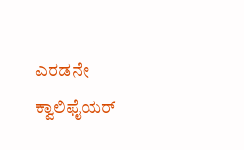ಎರಡನೇ ಕ್ವಾಲಿಫೈಯರ್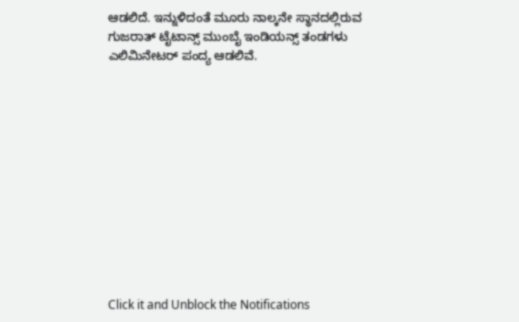ಆಡಲಿದೆ. ಇನ್ನುಳಿದಂತೆ ಮೂರು ನಾಲ್ಕನೇ ಸ್ಥಾನದಲ್ಲಿರುವ ಗುಜರಾತ್ ಟೈಟಾನ್ಸ್ ಮುಂಬೈ ಇಂಡಿಯನ್ಸ್ ತಂಡಗಳು ಎಲಿಮಿನೇಟರ್ ಪಂದ್ಯ ಆಡಲಿವೆ.












Click it and Unblock the Notifications